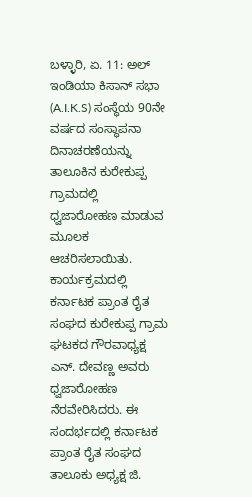ಬಳ್ಳಾರಿ, ಏ. 11: ಅಲ್ ಇಂಡಿಯಾ ಕಿಸಾನ್ ಸಭಾ (A.I.K.S) ಸಂಸ್ಥೆಯ 90ನೇ ವರ್ಷದ ಸಂಸ್ಥಾಪನಾ ದಿನಾಚರಣೆಯನ್ನು ತಾಲೂಕಿನ ಕುರೇಕುಪ್ಪ ಗ್ರಾಮದಲ್ಲಿ ಧ್ವಜಾರೋಹಣ ಮಾಡುವ ಮೂಲಕ ಆಚರಿಸಲಾಯಿತು.
ಕಾರ್ಯಕ್ರಮದಲ್ಲಿ ಕರ್ನಾಟಕ ಪ್ರಾಂತ ರೈತ ಸಂಘದ ಕುರೇಕುಪ್ಪ ಗ್ರಾಮ ಘಟಕದ ಗೌರವಾಧ್ಯಕ್ಷ ಎನ್. ದೇವಣ್ಣ ಅವರು ಧ್ವಜಾರೋಹಣ ನೆರವೇರಿಸಿದರು. ಈ ಸಂದರ್ಭದಲ್ಲಿ ಕರ್ನಾಟಕ ಪ್ರಾಂತ ರೈತ ಸಂಘದ ತಾಲೂಕು ಅಧ್ಯಕ್ಷ ಜಿ.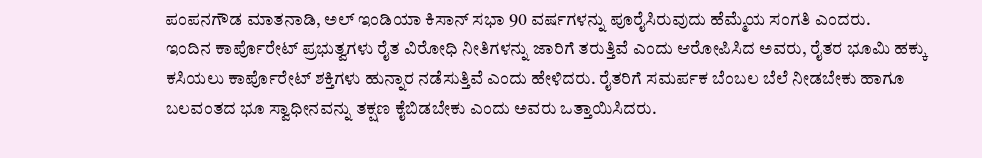ಪಂಪನಗೌಡ ಮಾತನಾಡಿ, ಅಲ್ ಇಂಡಿಯಾ ಕಿಸಾನ್ ಸಭಾ 90 ವರ್ಷಗಳನ್ನು ಪೂರೈಸಿರುವುದು ಹೆಮ್ಮೆಯ ಸಂಗತಿ ಎಂದರು.
ಇಂದಿನ ಕಾರ್ಪೊರೇಟ್ ಪ್ರಭುತ್ವಗಳು ರೈತ ವಿರೋಧಿ ನೀತಿಗಳನ್ನು ಜಾರಿಗೆ ತರುತ್ತಿವೆ ಎಂದು ಆರೋಪಿಸಿದ ಅವರು, ರೈತರ ಭೂಮಿ ಹಕ್ಕು ಕಸಿಯಲು ಕಾರ್ಪೊರೇಟ್ ಶಕ್ತಿಗಳು ಹುನ್ನಾರ ನಡೆಸುತ್ತಿವೆ ಎಂದು ಹೇಳಿದರು. ರೈತರಿಗೆ ಸಮರ್ಪಕ ಬೆಂಬಲ ಬೆಲೆ ನೀಡಬೇಕು ಹಾಗೂ ಬಲವಂತದ ಭೂ ಸ್ವಾಧೀನವನ್ನು ತಕ್ಷಣ ಕೈಬಿಡಬೇಕು ಎಂದು ಅವರು ಒತ್ತಾಯಿಸಿದರು.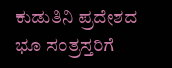ಕುಡುತಿನಿ ಪ್ರದೇಶದ ಭೂ ಸಂತ್ರಸ್ತರಿಗೆ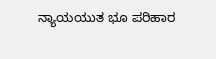ನ್ಯಾಯಯುತ ಭೂ ಪರಿಹಾರ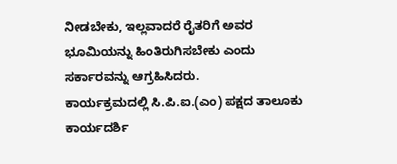ನೀಡಬೇಕು, ಇಲ್ಲವಾದರೆ ರೈತರಿಗೆ ಅವರ ಭೂಮಿಯನ್ನು ಹಿಂತಿರುಗಿಸಬೇಕು ಎಂದು ಸರ್ಕಾರವನ್ನು ಆಗ್ರಹಿಸಿದರು.
ಕಾರ್ಯಕ್ರಮದಲ್ಲಿ ಸಿ.ಪಿ.ಐ.(ಎಂ) ಪಕ್ಷದ ತಾಲೂಕು ಕಾರ್ಯದರ್ಶಿ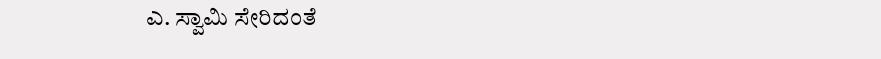ಎ. ಸ್ವಾಮಿ ಸೇರಿದಂತೆ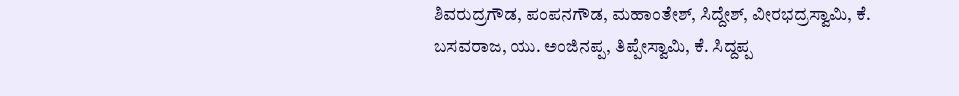ಶಿವರುದ್ರಗೌಡ, ಪಂಪನಗೌಡ, ಮಹಾಂತೇಶ್, ಸಿದ್ದೇಶ್, ವೀರಭದ್ರಸ್ವಾಮಿ, ಕೆ. ಬಸವರಾಜ, ಯು. ಅಂಜಿನಪ್ಪ, ತಿಪ್ಪೇಸ್ವಾಮಿ, ಕೆ. ಸಿದ್ದಪ್ಪ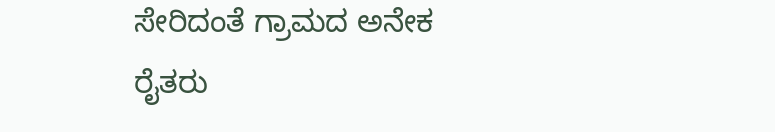ಸೇರಿದಂತೆ ಗ್ರಾಮದ ಅನೇಕ ರೈತರು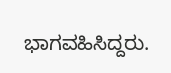ಭಾಗವಹಿಸಿದ್ದರು.